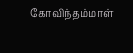கோவிந்தம்மாள்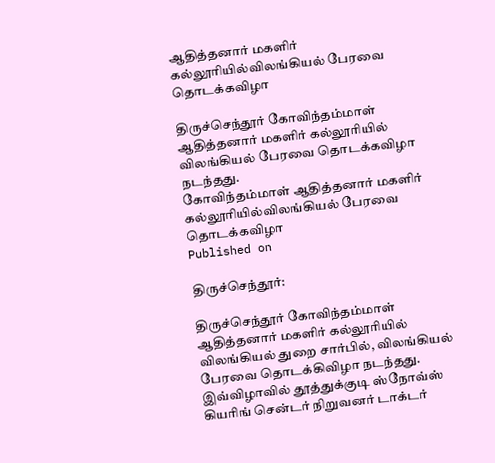ஆதித்தனார் மகளிர் கல்லூரியில்விலங்கியல் பேரவை தொடக்கவிழா

திருச்செந்தூர் கோவிந்தம்மாள் ஆதித்தனார் மகளிர் கல்லூரியில் விலங்கியல் பேரவை தொடக்கவிழா நடந்தது.
கோவிந்தம்மாள் ஆதித்தனார் மகளிர் கல்லூரியில்விலங்கியல் பேரவை தொடக்கவிழா
Published on

திருச்செந்தூர்:

திருச்செந்தூர் கோவிந்தம்மாள் ஆதித்தனார் மகளிர் கல்லூரியில் விலங்கியல் துறை சார்பில், விலங்கியல் பேரவை தொடக்கிவிழா நடந்தது. இவ்விழாவில் தூத்துக்குடி ஸ்நோவ்ஸ் கியரிங் சென்டர் நிறுவனர் டாக்டர்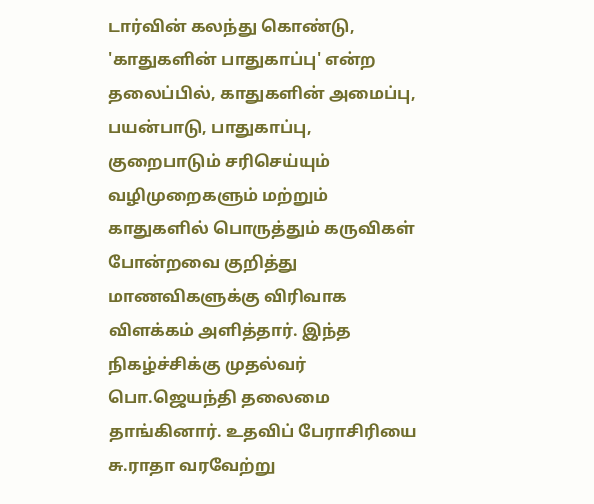டார்வின் கலந்து கொண்டு, 'காதுகளின் பாதுகாப்பு' என்ற தலைப்பில், காதுகளின் அமைப்பு, பயன்பாடு, பாதுகாப்பு, குறைபாடும் சரிசெய்யும் வழிமுறைகளும் மற்றும் காதுகளில் பொருத்தும் கருவிகள் போன்றவை குறித்து மாணவிகளுக்கு விரிவாக விளக்கம் அளித்தார். இந்த நிகழ்ச்சிக்கு முதல்வர் பொ.ஜெயந்தி தலைமை தாங்கினார். உதவிப் பேராசிரியை சு.ராதா வரவேற்று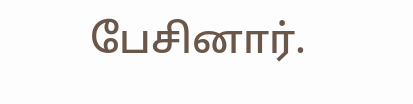பேசினார்.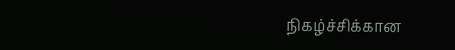நிகழ்ச்சிக்கான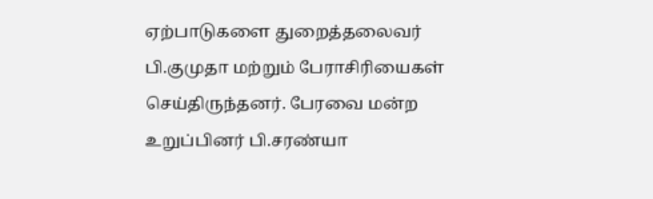ஏற்பாடுகளை துறைத்தலைவர் பி.குமுதா மற்றும் பேராசிரியைகள் செய்திருந்தனர். பேரவை மன்ற உறுப்பினர் பி.சரண்யா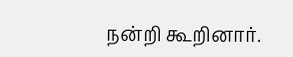நன்றி கூறினார்.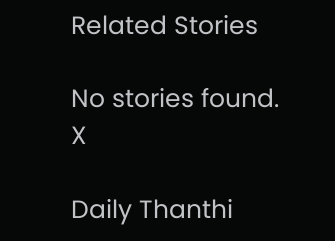Related Stories

No stories found.
X

Daily Thanthi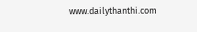www.dailythanthi.com